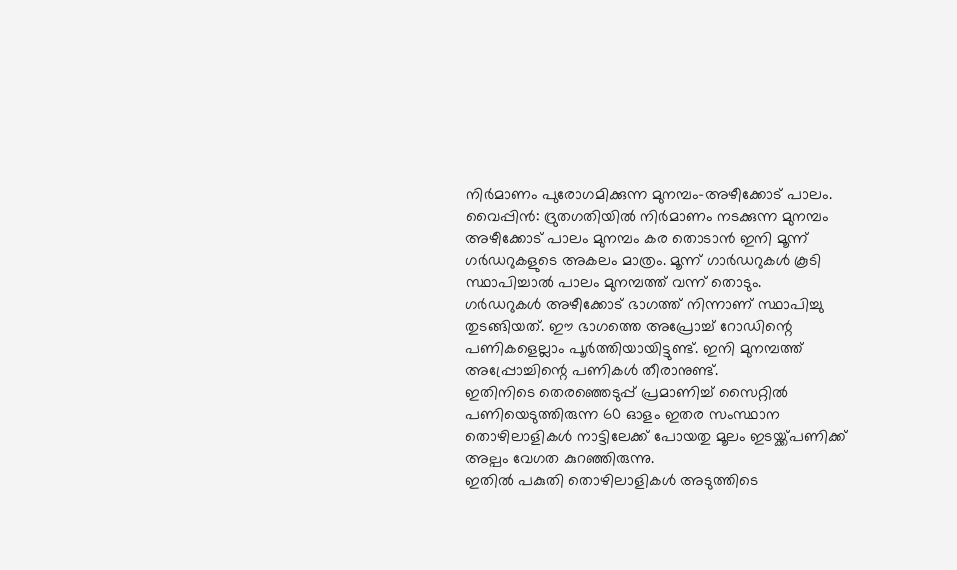നിർമാണം പുരോഗമിക്കുന്ന മുനമ്പം-അഴീക്കോട് പാലം.
വൈപ്പിൻ: ദ്രുതഗതിയിൽ നിർമാണം നടക്കുന്ന മുനമ്പം അഴീക്കോട് പാലം മുനമ്പം കര തൊടാൻ ഇനി മൂന്ന് ഗർഡറുകളുടെ അകലം മാത്രം. മൂന്ന് ഗാർഡറുകൾ കൂടി സ്ഥാപിച്ചാൽ പാലം മുനമ്പത്ത് വന്ന് തൊടും.
ഗർഡറുകൾ അഴീക്കോട് ഭാഗത്ത് നിന്നാണ് സ്ഥാപിച്ചു തുടങ്ങിയത്. ഈ ഭാഗത്തെ അപ്രോച്ച് റോഡിന്റെ പണികളെല്ലാം പൂർത്തിയായിട്ടുണ്ട്. ഇനി മുനമ്പത്ത് അപ്പ്രോച്ചിന്റെ പണികൾ തീരാനുണ്ട്.
ഇതിനിടെ തെരഞ്ഞെടുപ്പ് പ്രമാണിച്ച് സൈറ്റിൽ പണിയെടുത്തിരുന്ന 60 ഓളം ഇതര സംസ്ഥാന തൊഴിലാളികൾ നാട്ടിലേക്ക് പോയതു മൂലം ഇടയ്ക്ക്പണിക്ക് അല്പം വേഗത കുറഞ്ഞിരുന്നു.
ഇതിൽ പകുതി തൊഴിലാളികൾ അടുത്തിടെ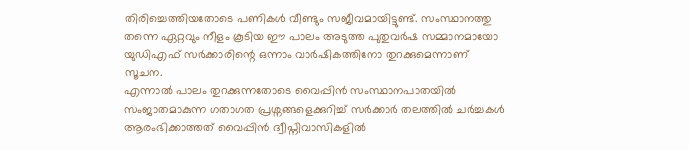തിരിച്ചെത്തിയതോടെ പണികൾ വീണ്ടും സജീവമായിട്ടുണ്ട്. സംസ്ഥാനത്തു തന്നെ ഏറ്റവും നീളം കൂടിയ ഈ പാലം അടുത്ത പുതുവർഷ സമ്മാനമായോ യുഡിഎഫ് സർക്കാരിന്റെ ഒന്നാം വാർഷികത്തിനോ തുറക്കുമെന്നാണ് സൂചന.
എന്നാൽ പാലം തുറക്കുന്നതോടെ വൈപ്പിൻ സംസ്ഥാനപാതയിൽ സംജാതമാകുന്ന ഗതാഗത പ്രശ്നങ്ങളെക്കുറിച്ച് സർക്കാർ തലത്തിൽ ചർച്ചകൾ ആരംഭിക്കാത്തത് വൈപ്പിൻ ദ്വീപ്നിവാസികളിൽ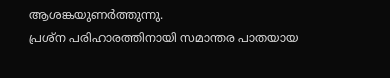ആശങ്കയുണർത്തുന്നു.
പ്രശ്ന പരിഹാരത്തിനായി സമാന്തര പാതയായ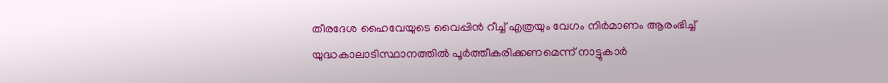തീരദേശ ഹൈവേയുടെ വൈപ്പിൻ റീച്ച് എത്രയും വേഗം നിർമാണം ആരംഭിച്ച് യുദ്ധകാലാടിസ്ഥാനത്തിൽ പൂർത്തീകരിക്കണമെന്ന് നാട്ടുകാർ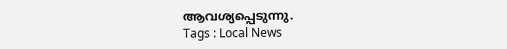ആവശ്യപ്പെടുന്നു.
Tags : Local News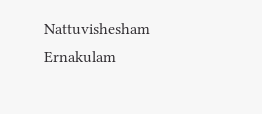Nattuvishesham Ernakulam